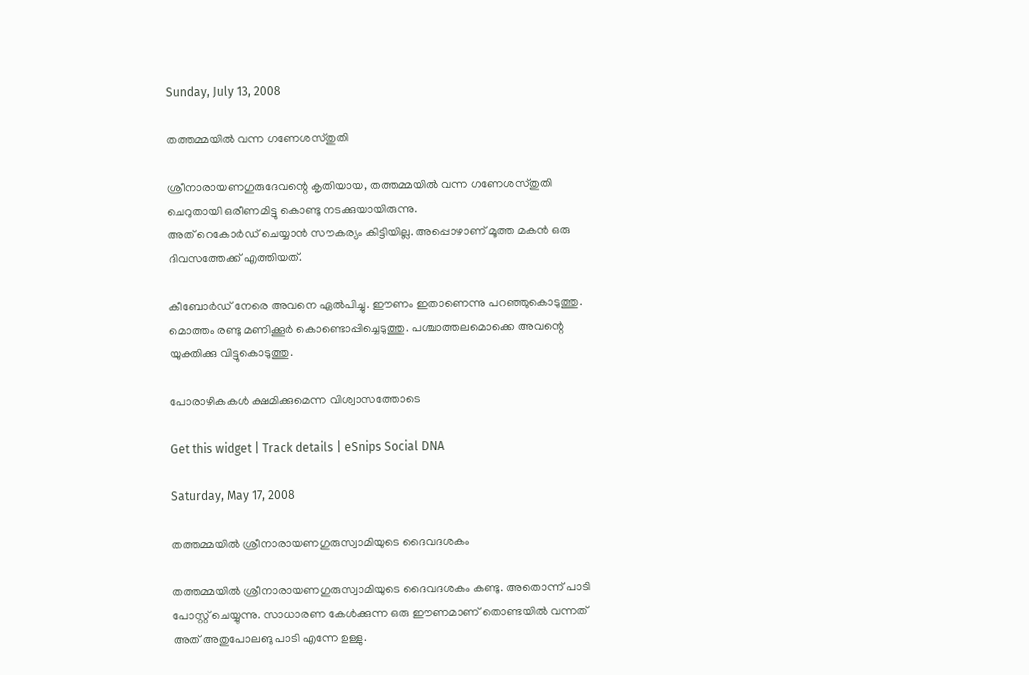Sunday, July 13, 2008

തത്തമ്മയില്‍ വന്ന ഗണേശസ്തുതി

ശ്രീനാരായണഗുരുദേവന്റെ കൃതിയായ, തത്തമ്മയില്‍ വന്ന ഗണേശസ്തുതി ചെറുതായി ഒരീണമിട്ടു കൊണ്ടു നടക്കുയായിരുന്നു.
അത്‌ റെകോര്‍ഡ്‌ ചെയ്യാന്‍ സൗകര്യം കിട്ടിയില്ല. അപ്പൊഴാണ്‌ മൂത്ത മകന്‍ ഒരു ദിവസത്തേക്ക്‌ എത്തിയത്‌.

കീബോര്‍ഡ്‌ നേരെ അവനെ ഏല്‍പിച്ചു. ഈണം ഇതാണെന്നു പറഞ്ഞുകൊടുത്തു. മൊത്തം രണ്ടു മണിക്കൂര്‍ കൊണ്ടൊപ്പിച്ചെടുത്തു. പശ്ചാത്തലമൊക്കെ അവന്റെ യുക്തിക്കു വിട്ടുകൊടുത്തു.

പോരാഴികകള്‍ ക്ഷമിക്കുമെന്ന വിശ്വാസത്തോടെ

Get this widget | Track details | eSnips Social DNA

Saturday, May 17, 2008

തത്തമ്മയില്‍ ശ്രീനാരായണഗുരുസ്വാമിയുടെ ദൈവദശകം

തത്തമ്മയില്‍ ശ്രീനാരായണഗുരുസ്വാമിയുടെ ദൈവദശകം കണ്ടു. അതൊന്ന്‌ പാടി പോസ്റ്റ് ചെയ്യുന്നു. സാധാരണ കേള്‍ക്കുന്ന ഒരു ഈണമാണ് തൊണ്ടയില്‍ വന്നത്‌ അത്‌ അതുപോലങു പാടി എന്നേ ഉള്ളു.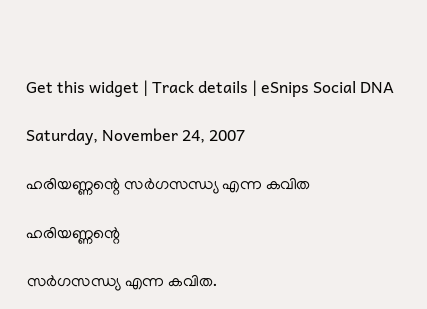Get this widget | Track details | eSnips Social DNA

Saturday, November 24, 2007

ഹരിയണ്ണന്റെ സര്‍ഗസന്ധ്യ എന്ന കവിത

ഹരിയണ്ണന്റെ

സര്‍ഗസന്ധ്യ എന്ന കവിത.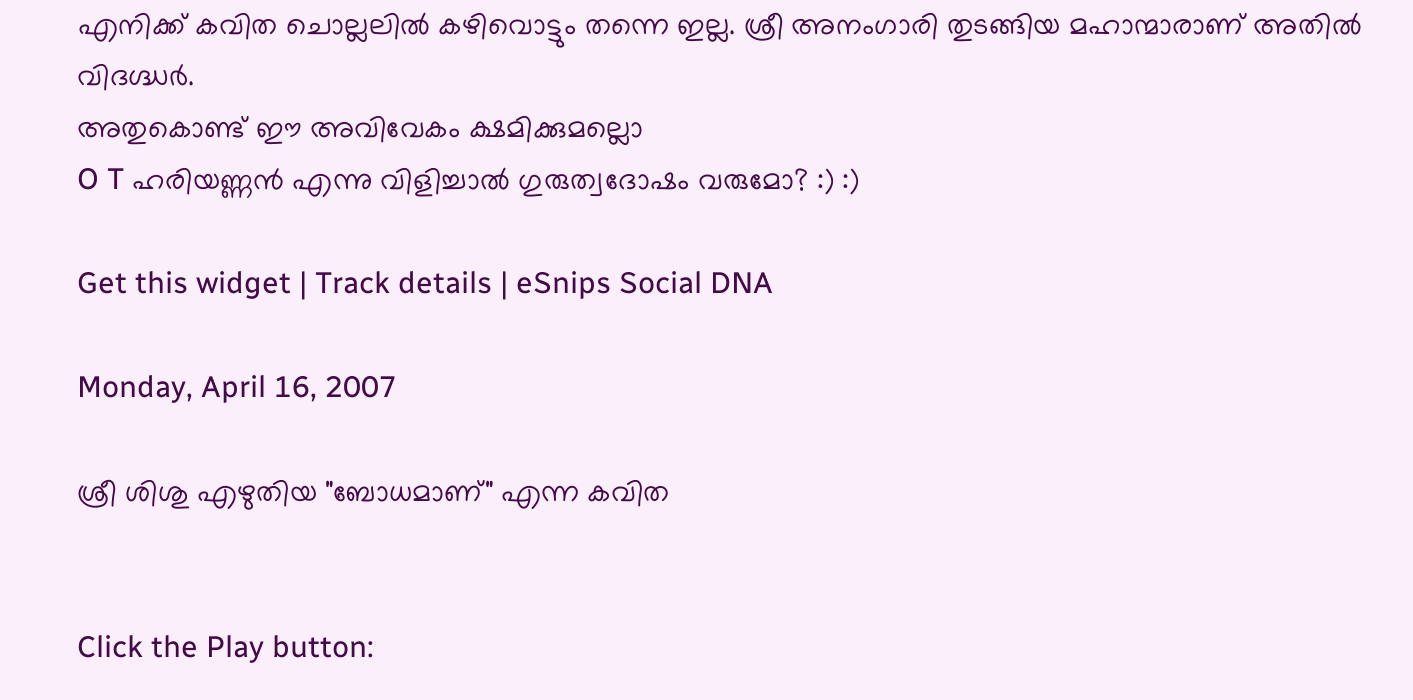എനിക്ക്‌ കവിത ചൊല്ലലില്‍ കഴിവൊട്ടും തന്നെ ഇല്ല. ശ്രീ അനംഗാരി തുടങ്ങിയ മഹാന്മാരാണ്‌ അതില്‍ വിദഗ്ദ്ധര്‍.
അതുകൊണ്ട്‌ ഈ അവിവേകം ക്ഷമിക്കുമല്ലൊ
O T ഹരിയണ്ണന്‍ എന്നു വിളിച്ചാല്‍ ഗുരുത്വദോഷം വരുമോ? :) :)

Get this widget | Track details | eSnips Social DNA

Monday, April 16, 2007

ശ്രീ ശിശു എഴുതിയ "ബോധമാണ്‌" എന്ന കവിത


Click the Play button: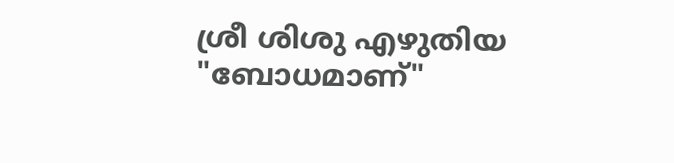ശ്രീ ശിശു എഴുതിയ "ബോധമാണ്‌"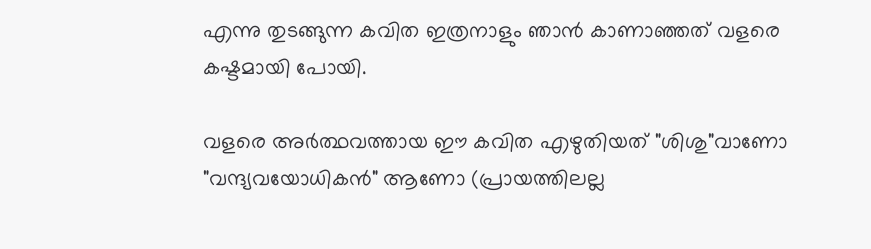എന്നു തുടങ്ങുന്ന കവിത ഇത്രനാളും ഞാന്‍ കാണാഞ്ഞത്‌ വളരെ കഷ്ടമായി പോയി.

വളരെ അര്‍ത്ഥവത്തായ ഈ കവിത എഴുതിയത്‌ "ശിശു"വാണോ "വന്ദ്യവയോധികന്‍" ആണോ (പ്രായത്തിലല്ല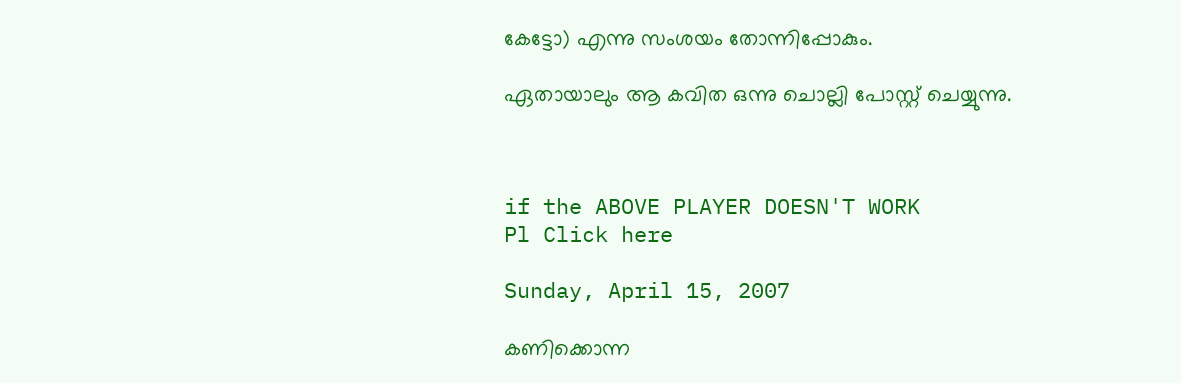കേട്ടോ) എന്നു സംശയം തോന്നിപ്പോകും.

ഏതായാലും ആ കവിത ഒന്നു ചൊല്ലി പോസ്റ്റ്‌ ചെയ്യുന്നു.



if the ABOVE PLAYER DOESN'T WORK
Pl Click here

Sunday, April 15, 2007

കണിക്കൊന്ന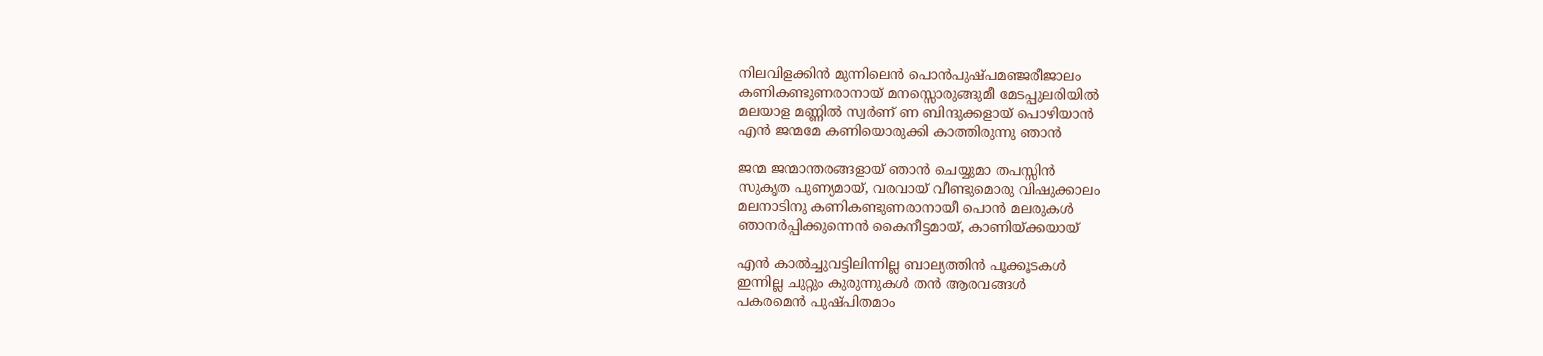നിലവിളക്കിന്‍ മുന്നിലെന്‍ പൊന്‍പുഷ്പമഞ്ജരീജാലം
കണികണ്ടുണരാനായ് മനസ്സൊരുങ്ങുമീ മേടപ്പുലരിയില്‍
മലയാള മണ്ണില്‍ സ്വര്‍ണ് ണ ബിന്ദുക്കളായ് പൊഴിയാന്‍
എന്‍ ജന്മമേ കണിയൊരുക്കി കാത്തിരുന്നു ഞാന്‍

ജന്മ ജന്മാന്തരങ്ങളായ് ഞാന്‍ ചെയ്യുമാ തപസ്സിന്‍
സുകൃത പുണ്യമായ്, വരവായ് വീണ്ടുമൊരു വിഷുക്കാലം
മലനാടിനു കണികണ്ടുണരാനായീ പൊന്‍ മലരുകള്‍
ഞാനര്‍പ്പിക്കുന്നെന്‍ കൈനീട്ടമായ്, കാണിയ്ക്കയായ്

എന്‍ കാല്‍ച്ചുവട്ടിലിന്നില്ല ബാല്യത്തിന്‍ പൂക്കൂടകള്‍
ഇന്നില്ല ചുറ്റും കുരുന്നുകള്‍ തന്‍ ആരവങ്ങള്‍
പകരമെന്‍ പുഷ്പിതമാം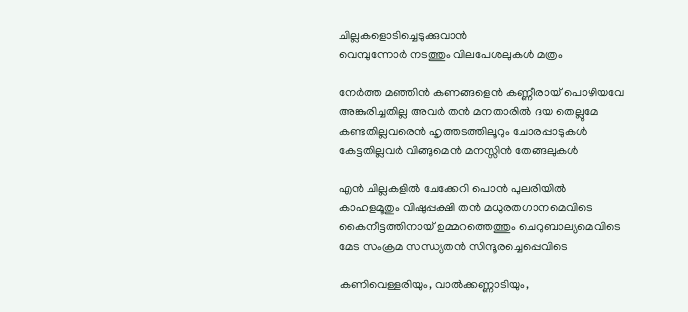ചില്ലകളൊടിച്ചെടുക്കുവാന്‍
വെമ്പുന്നോര്‍ നടത്തും വിലപേശലുകള്‍ മത്രം

നേര്‍ത്ത മഞ്ഞിന്‍ കണങ്ങളെന്‍ കണ്ണീരായ് പൊഴിയവേ
അങ്കുരിച്ചതില്ല അവര്‍ തന്‍ മനതാരില്‍ ദയ തെല്ലുമേ
കണ്ടതില്ലവരെന്‍ ഹൃത്തടത്തിലൂറും ചോരപ്പാടുകള്‍
കേട്ടതില്ലവര്‍ വിങ്ങുമെന്‍ മനസ്സിന്‍ തേങ്ങലുകള്‍

എന്‍ ചില്ലകളില്‍ ചേക്കേറി പൊന്‍ പുലരിയില്‍
കാഹളമൂതും വിഷുപ്പക്ഷി തന്‍ മധുരതഗാനമെവിടെ
കൈനീട്ടത്തിനായ് ഉമ്മറത്തെത്തും ചെറുബാല്യമെവിടെ
മേട സംക്രമ സന്ധ്യതന്‍ സിന്ദൂരച്ചെപ്പെവിടെ

കണിവെള്ളരിയും, വാല്‍ക്കണ്ണാടിയും,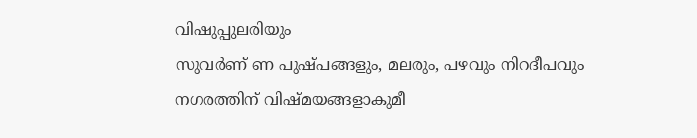വിഷുപ്പുലരിയും
സുവര്‍ണ് ണ പുഷ്പങ്ങളും, മലരും, പഴവും നിറദീപവും
നഗരത്തിന് വിഷ്മയങ്ങളാകുമീ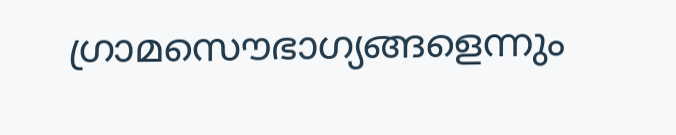ഗ്രാ‍മസൌഭാഗ്യങ്ങളെന്നും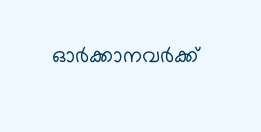ഓര്‍ക്കാനവര്‍ക്ക്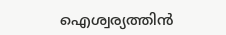ഐശ്വര്യത്തിന്‍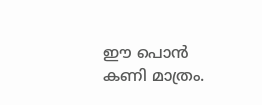ഈ പൊന്‍ കണി മാത്രം.